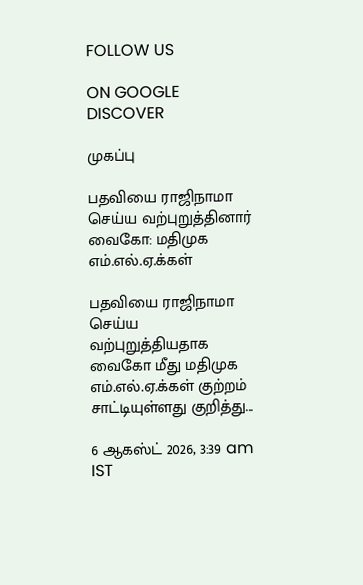FOLLOW US

ON GOOGLE DISCOVER

முகப்பு

பதவியை ராஜிநாமா செய்ய வற்புறுத்தினார் வைகோ: மதிமுக எம்.எல்.ஏ.க்கள்

பதவியை ராஜிநாமா செய்ய வற்புறுத்தியதாக வைகோ மீது மதிமுக எம்.எல்.ஏ.க்கள் குற்றம் சாட்டியுள்ளது குறித்து...

6 ஆகஸ்ட் 2026, 3:39 am IST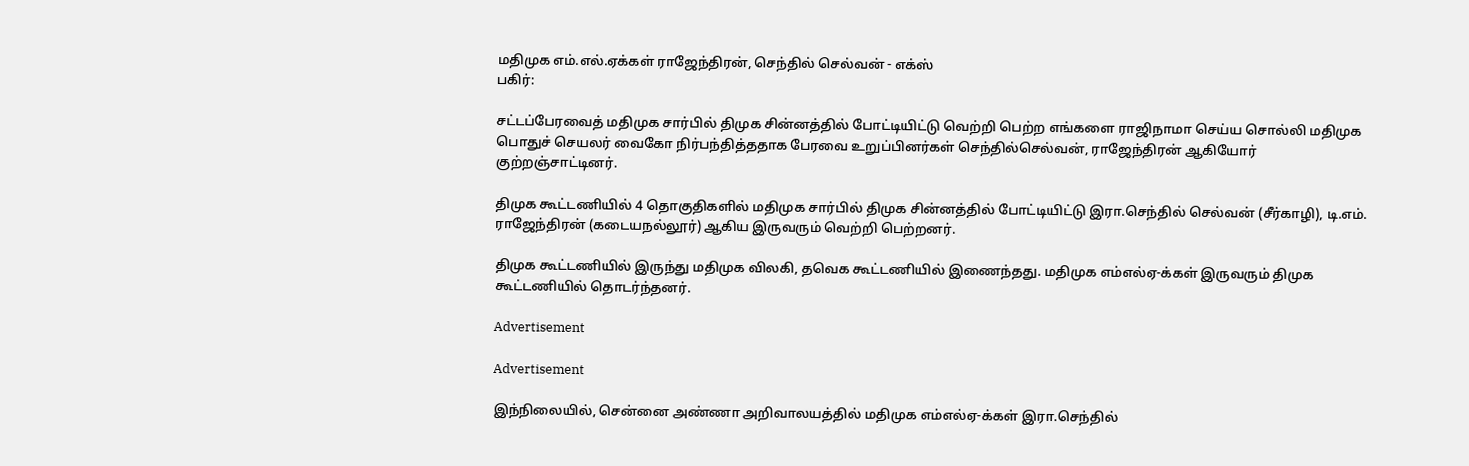மதிமுக எம்.எல்.ஏக்கள் ராஜேந்திரன், செந்தில் செல்வன் - எக்ஸ்
பகிர்:

சட்டப்பேரவைத் மதிமுக சார்பில் திமுக சின்னத்தில் போட்டியிட்டு வெற்றி பெற்ற எங்களை ராஜிநாமா செய்ய சொல்லி மதிமுக பொதுச் செயலர் வைகோ நிர்பந்தித்ததாக பேரவை உறுப்பினர்கள் செந்தில்செல்வன், ராஜேந்திரன் ஆகியோர் குற்றஞ்சாட்டினர்.

திமுக கூட்டணியில் 4 தொகுதிகளில் மதிமுக சார்பில் திமுக சின்னத்தில் போட்டியிட்டு இரா.செந்தில் செல்வன் (சீர்காழி), டி.எம். ராஜேந்திரன் (கடையநல்லூர்) ஆகிய இருவரும் வெற்றி பெற்றனர்.

திமுக கூட்டணியில் இருந்து மதிமுக விலகி, தவெக கூட்டணியில் இணைந்தது. மதிமுக எம்எல்ஏ-க்கள் இருவரும் திமுக கூட்டணியில் தொடர்ந்தனர்.

Advertisement

Advertisement

இந்நிலையில், சென்னை அண்ணா அறிவாலயத்தில் மதிமுக எம்எல்ஏ-க்கள் இரா.செந்தில்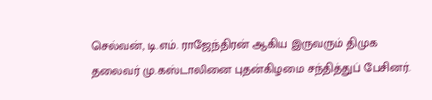செல்வன், டி.எம். ராஜேந்திரன் ஆகிய இருவரும் திமுக தலைவர் மு.கஸ்டாலினை புதன்கிழமை சந்தித்துப் பேசினர்.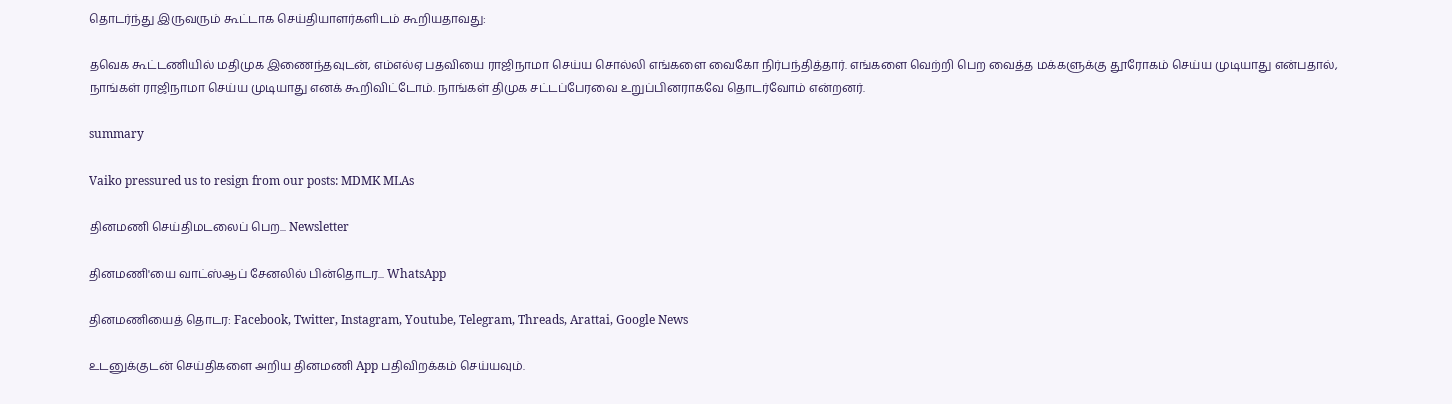தொடர்ந்து இருவரும் கூட்டாக செய்தியாளர்களிடம் கூறியதாவது:

தவெக கூட்டணியில் மதிமுக இணைந்தவுடன், எம்எல்ஏ பதவியை ராஜிநாமா செய்ய சொல்லி எங்களை வைகோ நிர்பந்தித்தார். எங்களை வெற்றி பெற வைத்த மக்களுக்கு தூரோகம் செய்ய முடியாது என்பதால், நாங்கள் ராஜிநாமா செய்ய முடியாது எனக் கூறிவிட்டோம். நாங்கள் திமுக சட்டப்பேரவை உறுப்பினராகவே தொடர்வோம் என்றனர்.

summary

Vaiko pressured us to resign from our posts: MDMK MLAs

தினமணி செய்திமடலைப் பெற... Newsletter

தினமணி'யை வாட்ஸ்ஆப் சேனலில் பின்தொடர... WhatsApp

தினமணியைத் தொடர: Facebook, Twitter, Instagram, Youtube, Telegram, Threads, Arattai, Google News

உடனுக்குடன் செய்திகளை அறிய தினமணி App பதிவிறக்கம் செய்யவும்.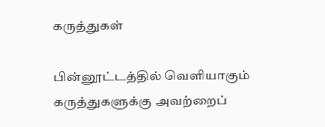கருத்துகள்

பின்னூட்டத்தில் வெளியாகும் கருத்துகளுக்கு அவற்றைப்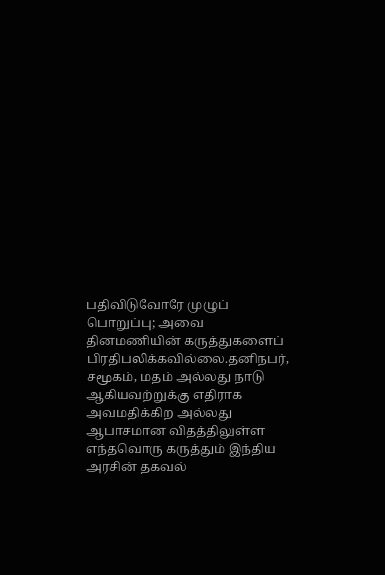பதிவிடுவோரே முழுப் பொறுப்பு; அவை தினமணியின் கருத்துகளைப் பிரதிபலிக்கவில்லை.தனிநபர், சமூகம், மதம் அல்லது நாடு ஆகியவற்றுக்கு எதிராக அவமதிக்கிற அல்லது ஆபாசமான விதத்திலுள்ள எந்தவொரு கருத்தும் இந்திய அரசின் தகவல்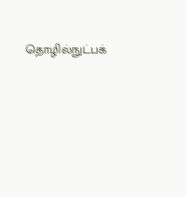தொழில்நுட்பக்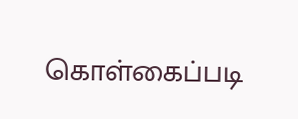கொள்கைப்படி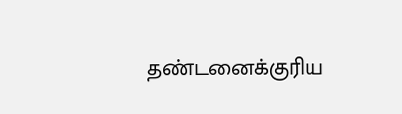தண்டனைக்குரிய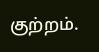குற்றம்.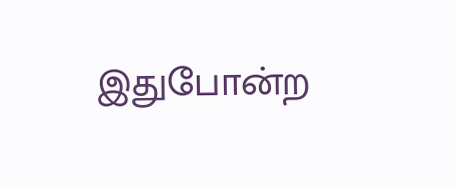இதுபோன்ற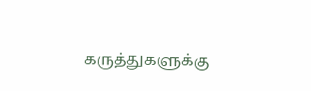கருத்துகளுக்கு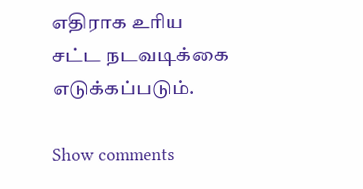எதிராக உரிய சட்ட நடவடிக்கை எடுக்கப்படும்.

Show comments